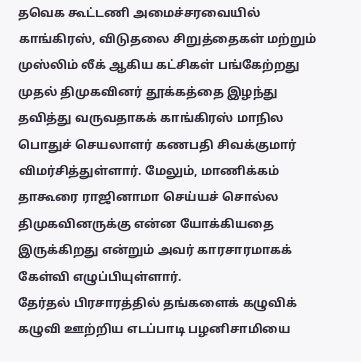தவெக கூட்டணி அமைச்சரவையில் காங்கிரஸ், விடுதலை சிறுத்தைகள் மற்றும் முஸ்லிம் லீக் ஆகிய கட்சிகள் பங்கேற்றது முதல் திமுகவினர் தூக்கத்தை இழந்து தவித்து வருவதாகக் காங்கிரஸ் மாநில பொதுச் செயலாளர் கணபதி சிவக்குமார் விமர்சித்துள்ளார். மேலும், மாணிக்கம் தாகூரை ராஜினாமா செய்யச் சொல்ல திமுகவினருக்கு என்ன யோக்கியதை இருக்கிறது என்றும் அவர் காரசாரமாகக் கேள்வி எழுப்பியுள்ளார்.
தேர்தல் பிரசாரத்தில் தங்களைக் கழுவிக் கழுவி ஊற்றிய எடப்பாடி பழனிசாமியை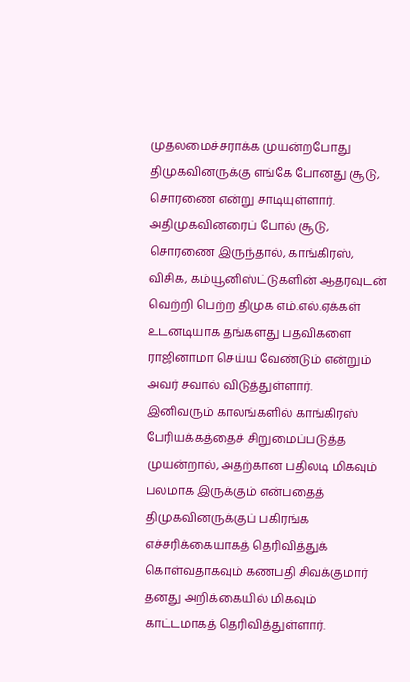முதலமைச்சராக்க முயன்றபோது திமுகவினருக்கு எங்கே போனது சூடு, சொரணை என்று சாடியுள்ளார். அதிமுகவினரைப் போல் சூடு, சொரணை இருந்தால், காங்கிரஸ், விசிக, கம்யூனிஸ்ட்டுகளின் ஆதரவுடன் வெற்றி பெற்ற திமுக எம்.எல்.ஏக்கள் உடனடியாக தங்களது பதவிகளை ராஜினாமா செய்ய வேண்டும் என்றும் அவர் சவால் விடுத்துள்ளார்.
இனிவரும் காலங்களில் காங்கிரஸ் பேரியக்கத்தைச் சிறுமைப்படுத்த முயன்றால், அதற்கான பதிலடி மிகவும் பலமாக இருக்கும் என்பதைத் திமுகவினருக்குப் பகிரங்க எச்சரிக்கையாகத் தெரிவித்துக் கொள்வதாகவும் கணபதி சிவக்குமார் தனது அறிக்கையில் மிகவும் காட்டமாகத் தெரிவித்துள்ளார்.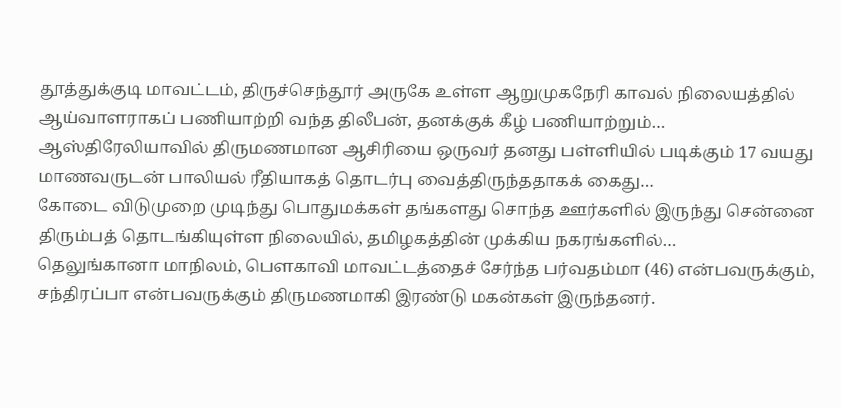தூத்துக்குடி மாவட்டம், திருச்செந்தூர் அருகே உள்ள ஆறுமுகநேரி காவல் நிலையத்தில் ஆய்வாளராகப் பணியாற்றி வந்த திலீபன், தனக்குக் கீழ் பணியாற்றும்…
ஆஸ்திரேலியாவில் திருமணமான ஆசிரியை ஒருவர் தனது பள்ளியில் படிக்கும் 17 வயது மாணவருடன் பாலியல் ரீதியாகத் தொடர்பு வைத்திருந்ததாகக் கைது…
கோடை விடுமுறை முடிந்து பொதுமக்கள் தங்களது சொந்த ஊர்களில் இருந்து சென்னை திரும்பத் தொடங்கியுள்ள நிலையில், தமிழகத்தின் முக்கிய நகரங்களில்…
தெலுங்கானா மாநிலம், பெளகாவி மாவட்டத்தைச் சேர்ந்த பர்வதம்மா (46) என்பவருக்கும், சந்திரப்பா என்பவருக்கும் திருமணமாகி இரண்டு மகன்கள் இருந்தனர்.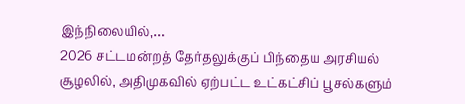இந்நிலையில்,…
2026 சட்டமன்றத் தேர்தலுக்குப் பிந்தைய அரசியல் சூழலில், அதிமுகவில் ஏற்பட்ட உட்கட்சிப் பூசல்களும்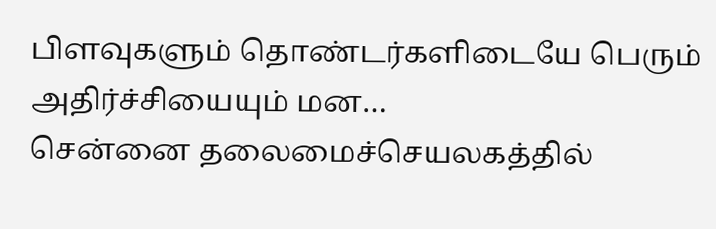பிளவுகளும் தொண்டர்களிடையே பெரும் அதிர்ச்சியையும் மன…
சென்னை தலைமைச்செயலகத்தில்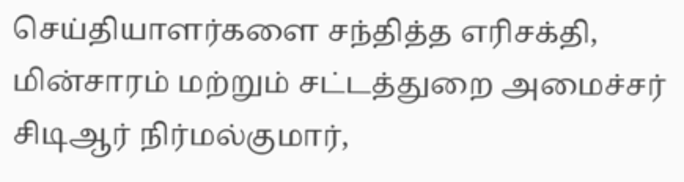செய்தியாளர்களை சந்தித்த எரிசக்தி, மின்சாரம் மற்றும் சட்டத்துறை அமைச்சர் சிடிஆர் நிர்மல்குமார்,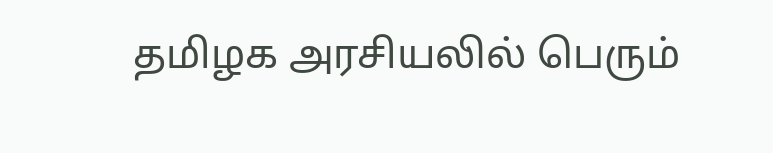தமிழக அரசியலில் பெரும்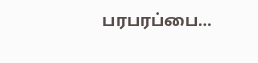பரபரப்பை…